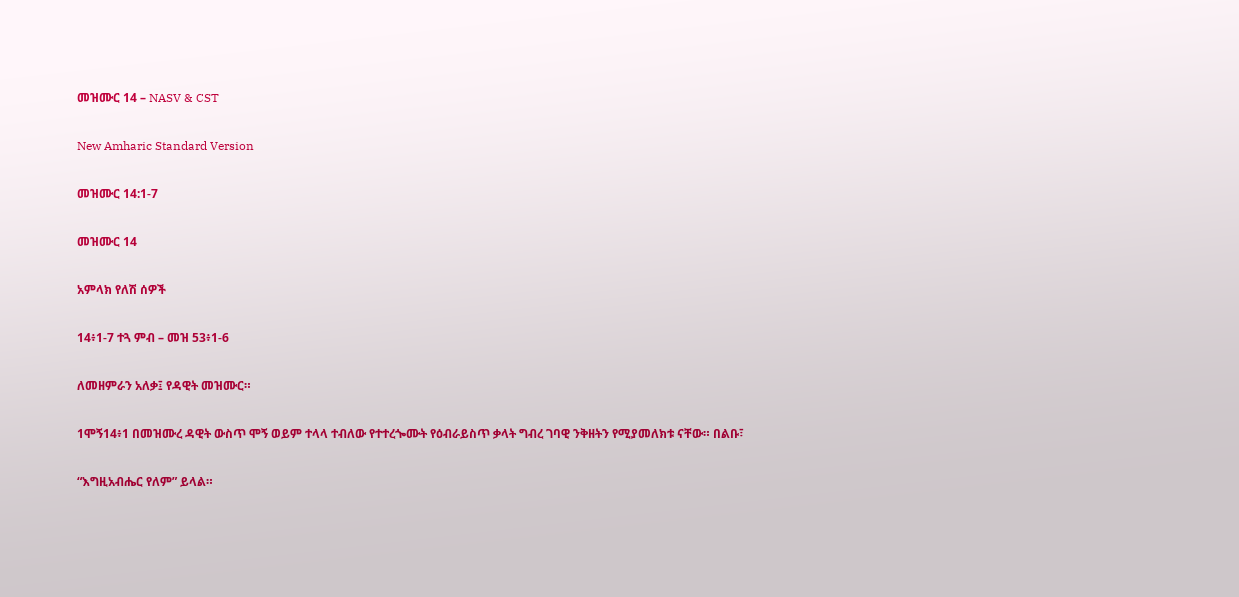መዝሙር 14 – NASV & CST

New Amharic Standard Version

መዝሙር 14:1-7

መዝሙር 14

አምላክ የለሽ ሰዎች

14፥1-7 ተጓ ምብ – መዝ 53፥1-6

ለመዘምራን አለቃ፤ የዳዊት መዝሙር።

1ሞኝ14፥1 በመዝሙረ ዳዊት ውስጥ ሞኝ ወይም ተላላ ተብለው የተተረጐሙት የዕብራይስጥ ቃላት ግብረ ገባዊ ንቅዘትን የሚያመለክቱ ናቸው። በልቡ፣

“እግዚአብሔር የለም” ይላል።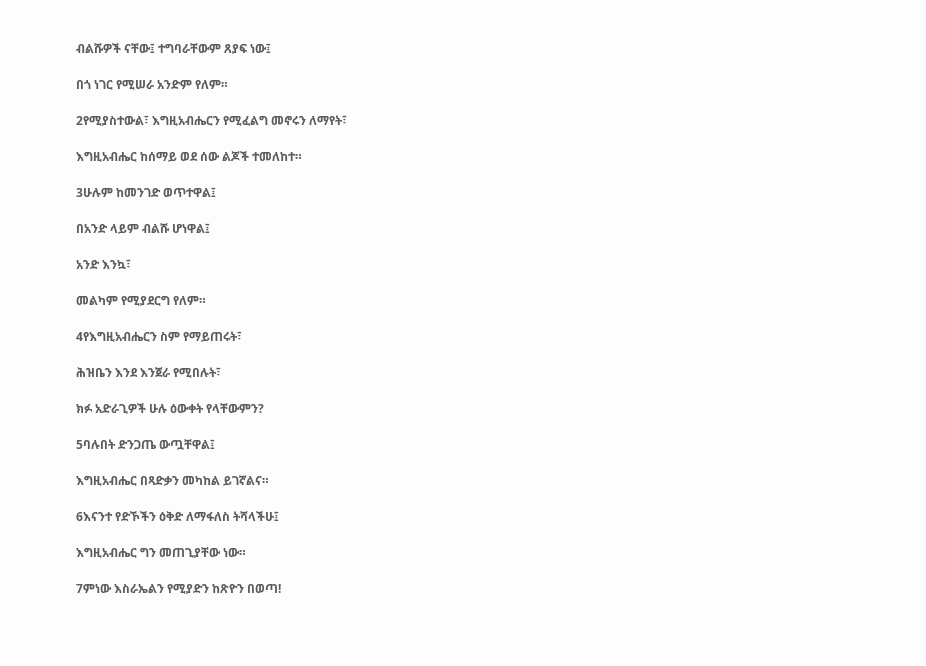ብልሹዎች ናቸው፤ ተግባራቸውም ጸያፍ ነው፤

በጎ ነገር የሚሠራ አንድም የለም።

2የሚያስተውል፣ እግዚአብሔርን የሚፈልግ መኖሩን ለማየት፣

እግዚአብሔር ከሰማይ ወደ ሰው ልጆች ተመለከተ።

3ሁሉም ከመንገድ ወጥተዋል፤

በአንድ ላይም ብልሹ ሆነዋል፤

አንድ እንኳ፣

መልካም የሚያደርግ የለም።

4የእግዚአብሔርን ስም የማይጠሩት፣

ሕዝቤን እንደ እንጀራ የሚበሉት፣

ክፉ አድራጊዎች ሁሉ ዕውቀት የላቸውምን?

5ባሉበት ድንጋጤ ውጧቸዋል፤

እግዚአብሔር በጻድቃን መካከል ይገኛልና።

6እናንተ የድኾችን ዕቅድ ለማፋለስ ትሻላችሁ፤

እግዚአብሔር ግን መጠጊያቸው ነው።

7ምነው እስራኤልን የሚያድን ከጽዮን በወጣ!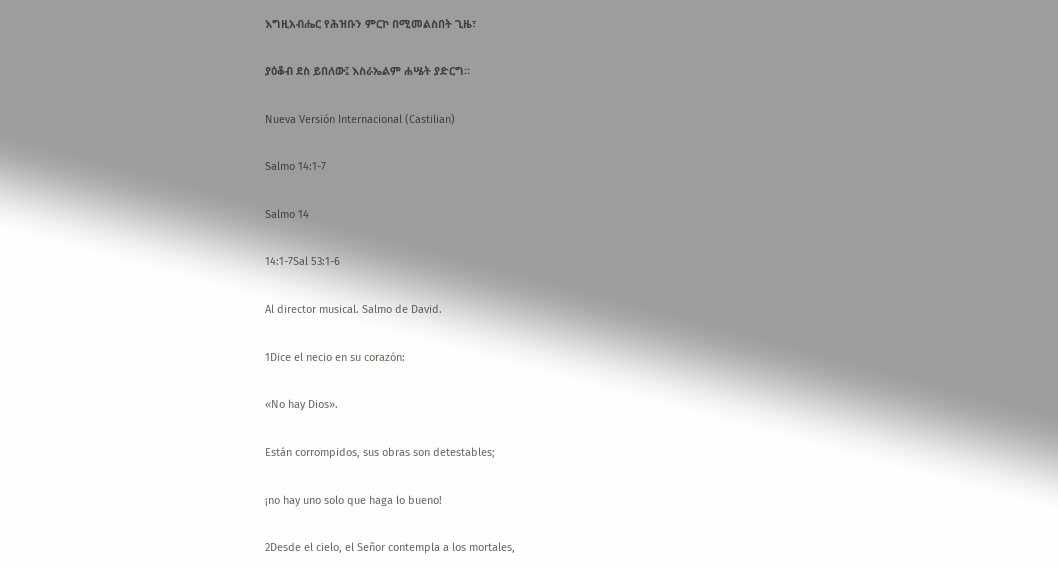እግዚአብሔር የሕዝቡን ምርኮ በሚመልስበት ጊዜ፣

ያዕቆብ ደስ ይበለው፤ እስራኤልም ሐሤት ያድርግ።

Nueva Versión Internacional (Castilian)

Salmo 14:1-7

Salmo 14

14:1-7Sal 53:1-6

Al director musical. Salmo de David.

1Dice el necio en su corazón:

«No hay Dios».

Están corrompidos, sus obras son detestables;

¡no hay uno solo que haga lo bueno!

2Desde el cielo, el Señor contempla a los mortales,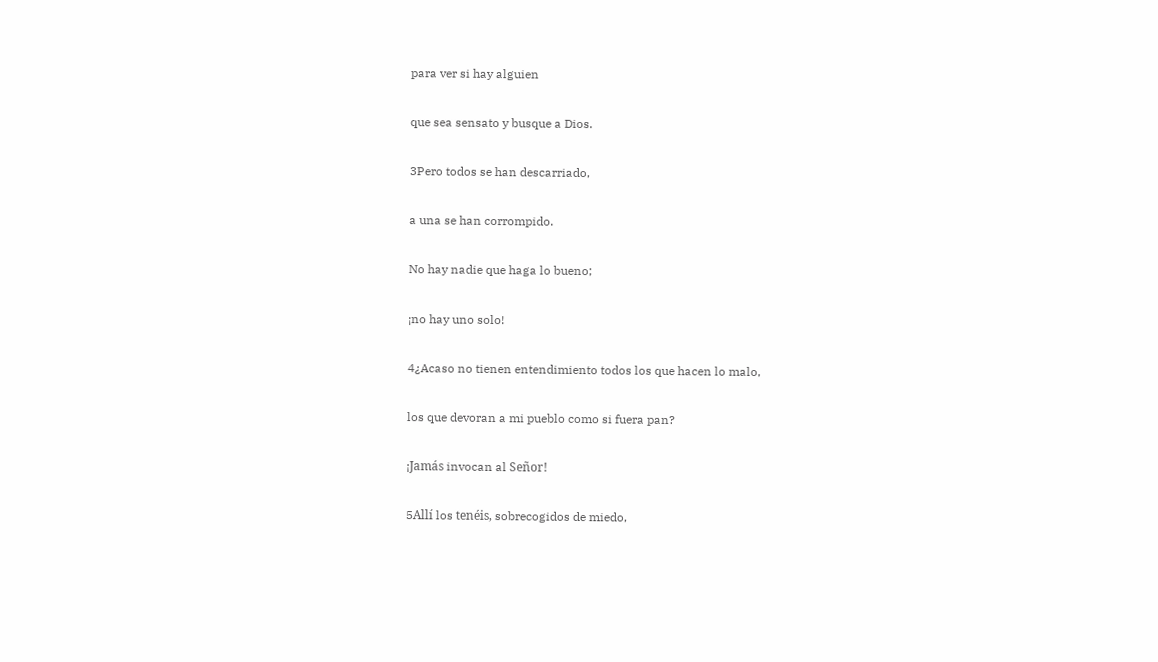para ver si hay alguien

que sea sensato y busque a Dios.

3Pero todos se han descarriado,

a una se han corrompido.

No hay nadie que haga lo bueno;

¡no hay uno solo!

4¿Acaso no tienen entendimiento todos los que hacen lo malo,

los que devoran a mi pueblo como si fuera pan?

¡Jamás invocan al Señor!

5Allí los tenéis, sobrecogidos de miedo,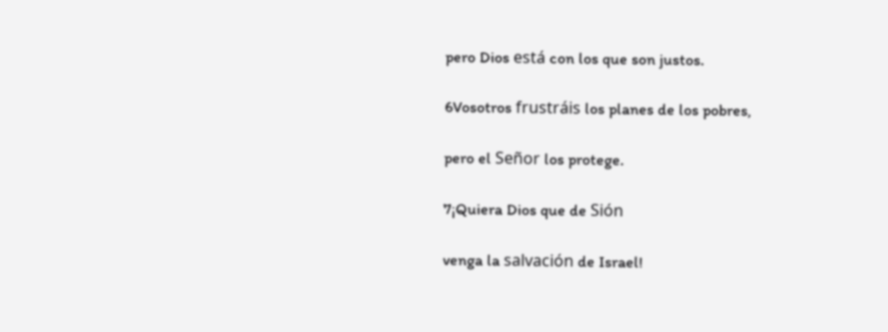pero Dios está con los que son justos.

6Vosotros frustráis los planes de los pobres,

pero el Señor los protege.

7¡Quiera Dios que de Sión

venga la salvación de Israel!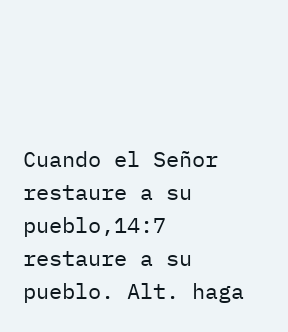Cuando el Señor restaure a su pueblo,14:7 restaure a su pueblo. Alt. haga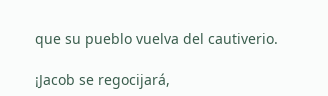que su pueblo vuelva del cautiverio.

¡Jacob se regocijará,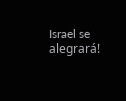Israel se alegrará!